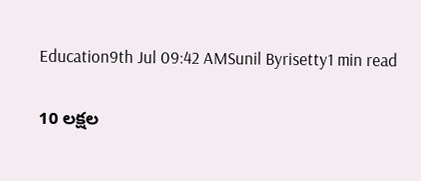Education9th Jul 09:42 AMSunil Byrisetty1 min read

10 లక్షల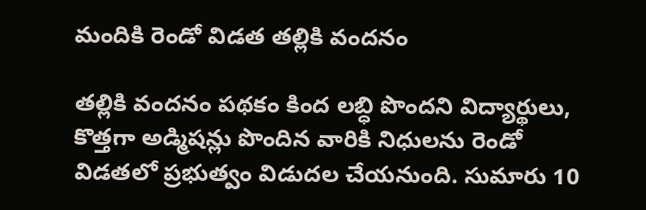మందికి రెండో విడత తల్లికి వందనం

తల్లికి వందనం పథకం కింద లబ్ధి పొందని విద్యార్థులు, కొత్తగా అడ్మిషన్లు పొందిన వారికి నిధులను రెండో విడతలో ప్రభుత్వం విడుదల చేయనుంది. సుమారు 10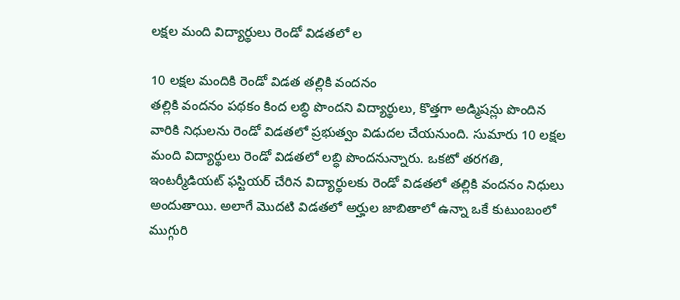లక్షల మంది విద్యార్థులు రెండో విడతలో ల

10 లక్షల మందికి రెండో విడత తల్లికి వందనం
తల్లికి వందనం పథకం కింద లబ్ధి పొందని విద్యార్థులు, కొత్తగా అడ్మిషన్లు పొందిన వారికి నిధులను రెండో విడతలో ప్రభుత్వం విడుదల చేయనుంది. సుమారు 10 లక్షల మంది విద్యార్థులు రెండో విడతలో లబ్ధి పొందనున్నారు. ఒకటో తరగతి, ఇంటర్మీడియట్‌ ఫస్టియర్‌ చేరిన విద్యార్థులకు రెండో విడతలో తల్లికి వందనం నిధులు అందుతాయి. అలాగే మొదటి విడతలో అర్హుల జాబితాలో ఉన్నా ఒకే కుటుంబంలో ముగ్గురి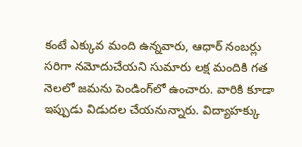కంటే ఎక్కువ మంది ఉన్నవారు, ఆధార్‌ నంబర్లు సరిగా నమోదుచేయని సుమారు లక్ష మందికి గత నెలలో జమను పెండింగ్‌లో ఉంచారు. వారికి కూడా ఇప్పుడు విడుదల చేయనున్నారు. విద్యాహక్కు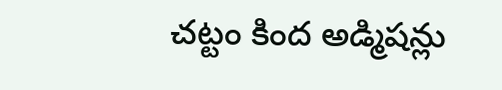చట్టం కింద అడ్మిషన్లు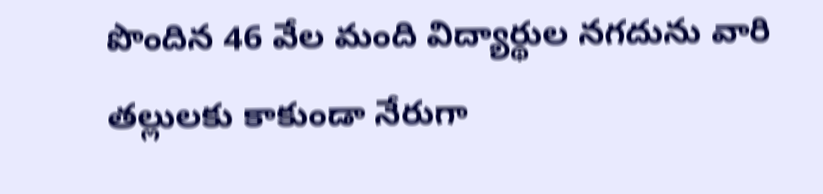పొందిన 46 వేల మంది విద్యార్థుల నగదును వారి తల్లులకు కాకుండా నేరుగా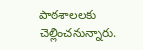పాఠశాలలకు చెల్లించనున్నారు.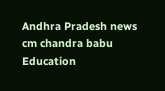Andhra Pradesh news
cm chandra babu
Education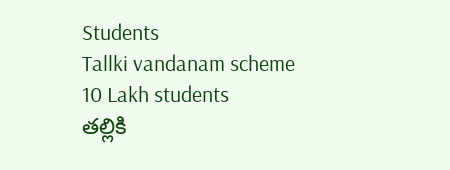Students
Tallki vandanam scheme
10 Lakh students
తల్లికి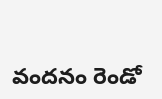వందనం రెండో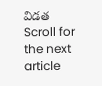విడత
Scroll for the next article